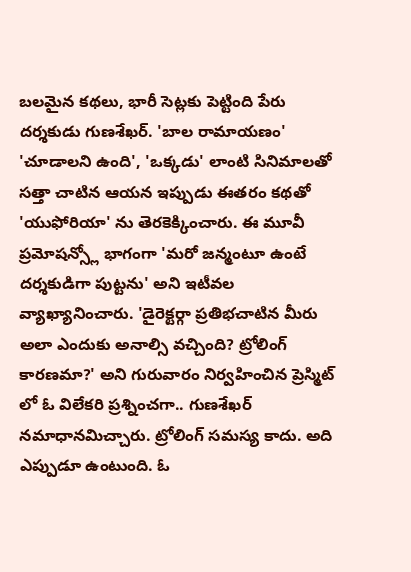బలమైన కథలు, భారీ సెట్లకు పెట్టింది పేరు దర్శకుడు గుణశేఖర్. 'బాల రామాయణం' 'చూడాలని ఉంది', 'ఒక్కడు' లాంటి సినిమాలతో సత్తా చాటిన ఆయన ఇప్పుడు ఈతరం కథతో 'యుఫోరియా' ను తెరకెక్కించారు. ఈ మూవీ ప్రమోషన్స్లో భాగంగా 'మరో జన్మంటూ ఉంటే దర్శకుడిగా పుట్టను' అని ఇటీవల వ్యాఖ్యానించారు. 'డైరెక్టర్గా ప్రతిభచాటిన మీరు అలా ఎందుకు అనాల్సి వచ్చింది? ట్రోలింగ్ కారణమా?' అని గురువారం నిర్వహించిన ప్రెస్మిట్ లో ఓ విలేకరి ప్రశ్నించగా.. గుణశేఖర్ నమాధానమిచ్చారు. ట్రోలింగ్ సమస్య కాదు. అది ఎప్పుడూ ఉంటుంది. ఓ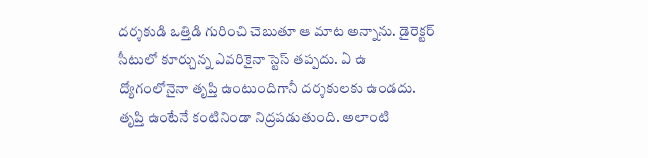దర్శకుడి ఒత్తిడి గురించి చెబుతూ ఆ మాట అన్నాను. డైరెక్టర్ సీటులో కూర్చున్న ఎవరికైనా స్టెస్ తప్పదు. ఏ ఉ ద్యోగంలోనైనా తృప్తి ఉంటుందిగానీ దర్శకులకు ఉండదు. తృప్తి ఉంటేనే కంటినిండా నిద్రపడుతుంది. అలాంటి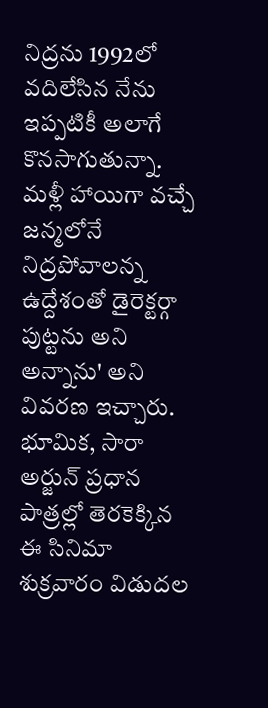నిద్రను 1992లో వదిలేసిన నేను ఇప్పటికీ అలాగే కొనసాగుతున్నా. మళ్లీ హాయిగా వచ్చే జన్మలోనే నిద్రపోవాలన్న ఉద్దేశంతో డైరెక్టర్గా పుట్టను అని అన్నాను' అని వివరణ ఇచ్చారు. భూమిక, సారా అర్జున్ ప్రధాన పాత్రల్లో తెరకెక్కిన ఈ సినిమా శుక్రవారం విడుదల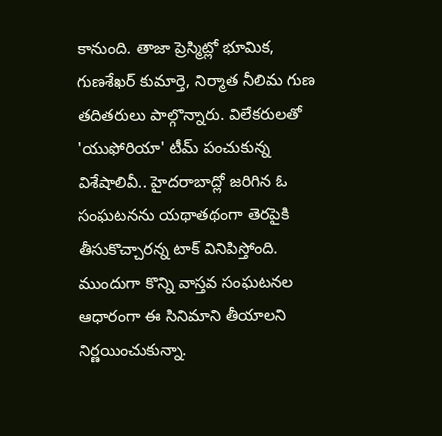కానుంది. తాజా ప్రెస్మిట్లో భూమిక, గుణశేఖర్ కుమార్తె, నిర్మాత నీలిమ గుణ తదితరులు పాల్గొన్నారు. విలేకరులతో 'యుఫోరియా' టీమ్ పంచుకున్న విశేషాలివీ.. హైదరాబాద్లో జరిగిన ఓ సంఘటనను యథాతథంగా తెరపైకి తీసుకొచ్చారన్న టాక్ వినిపిస్తోంది. ముందుగా కొన్ని వాస్తవ సంఘటనల ఆధారంగా ఈ సినిమాని తీయాలని నిర్ణయించుకున్నా.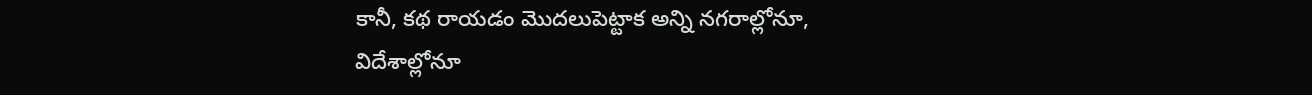కానీ, కథ రాయడం మొదలుపెట్టాక అన్ని నగరాల్లోనూ, విదేశాల్లోనూ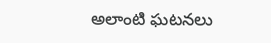అలాంటి ఘటనలు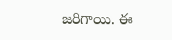జరిగాయి. ఈ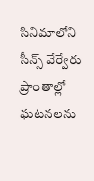సినిమాలోని సీన్స్ వేర్వేరు ప్రాంతాల్లో ఘటనలను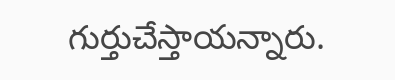గుర్తుచేస్తాయన్నారు.